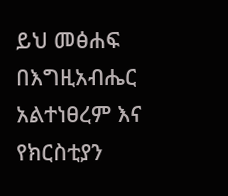ይህ መፅሐፍ በእግዚአብሔር አልተነፀረም እና የክርስቲያን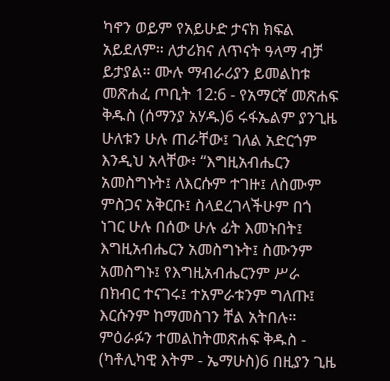ካኖን ወይም የአይሁድ ታናክ ክፍል አይደለም። ለታሪክና ለጥናት ዓላማ ብቻ ይታያል። ሙሉ ማብራሪያን ይመልከቱ መጽሐፈ ጦቢት 12:6 - የአማርኛ መጽሐፍ ቅዱስ (ሰማንያ አሃዱ)6 ሩፋኤልም ያንጊዜ ሁለቱን ሁሉ ጠራቸው፤ ገለል አድርጎም እንዲህ አላቸው፥ “እግዚአብሔርን አመስግኑት፤ ለእርሱም ተገዙ፤ ለስሙም ምስጋና አቅርቡ፤ ስላደረገላችሁም በጎ ነገር ሁሉ በሰው ሁሉ ፊት እመኑበት፤ እግዚአብሔርን አመስግኑት፤ ስሙንም አመስግኑ፤ የእግዚአብሔርንም ሥራ በክብር ተናገሩ፤ ተአምራቱንም ግለጡ፤ እርሱንም ከማመስገን ቸል አትበሉ። ምዕራፉን ተመልከትመጽሐፍ ቅዱስ - (ካቶሊካዊ እትም - ኤማሁስ)6 በዚያን ጊዜ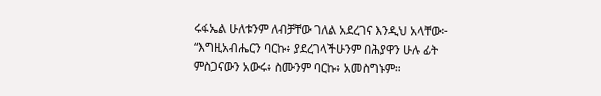ሩፋኤል ሁለቱንም ለብቻቸው ገለል አደረገና እንዲህ አላቸው፦ “እግዚአብሔርን ባርኩ፥ ያደረገላችሁንም በሕያዋን ሁሉ ፊት ምስጋናውን አውሩ፥ ስሙንም ባርኩ፥ አመስግኑም።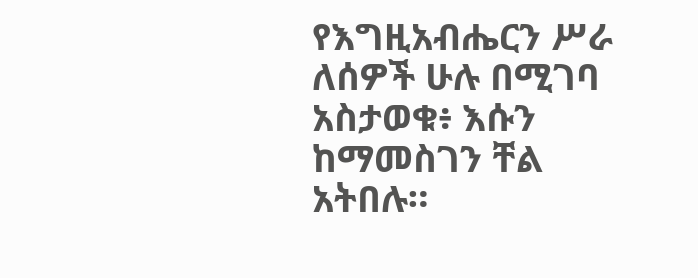የእግዚአብሔርን ሥራ ለሰዎች ሁሉ በሚገባ አስታወቁ፥ እሱን ከማመስገን ቸል አትበሉ።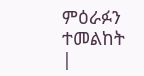ምዕራፉን ተመልከት |